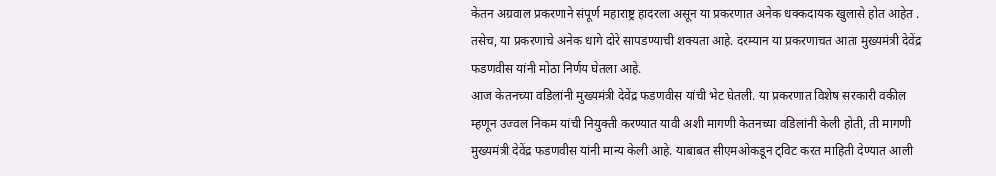केतन अग्रवाल प्रकरणाने संपूर्ण महाराष्ट्र हादरला असून या प्रकरणात अनेक धक्कदायक खुलासे होत आहेत . तसेच, या प्रकरणाचे अनेक धागे दोरे सापडण्याची शक्यता आहे. दरम्यान या प्रकरणाचत आता मुख्यमंत्री देवेंद्र फडणवीस यांनी मोठा निर्णय घेतला आहे.
आज केतनच्या वडिलांनी मुख्यमंत्री देवेंद्र फडणवीस यांची भेट घेतली. या प्रकरणात विशेष सरकारी वकील म्हणून उज्वल निकम यांची नियुक्ती करण्यात यावी अशी मागणी केतनच्या वडिलांनी केली होती, ती मागणी मुख्यमंत्री देवेंद्र फडणवीस यांनी मान्य केली आहे. याबाबत सीएमओकडून ट्विट करत माहिती देण्यात आली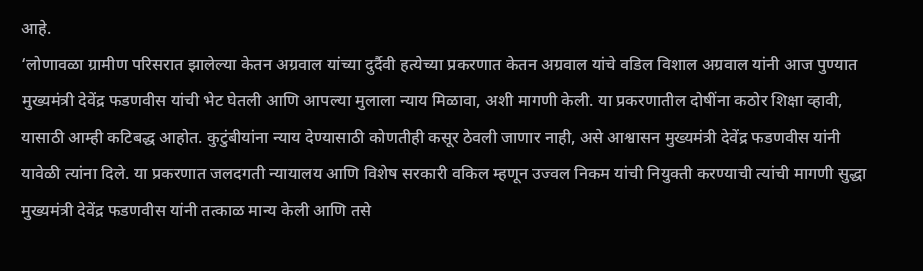आहे.
‘लोणावळा ग्रामीण परिसरात झालेल्या केतन अग्रवाल यांच्या दुर्दैवी हत्येच्या प्रकरणात केतन अग्रवाल यांचे वडिल विशाल अग्रवाल यांनी आज पुण्यात मुख्यमंत्री देवेंद्र फडणवीस यांची भेट घेतली आणि आपल्या मुलाला न्याय मिळावा, अशी मागणी केली. या प्रकरणातील दोषींना कठोर शिक्षा व्हावी, यासाठी आम्ही कटिबद्ध आहोत. कुटुंबीयांना न्याय देण्यासाठी कोणतीही कसूर ठेवली जाणार नाही, असे आश्वासन मुख्यमंत्री देवेंद्र फडणवीस यांनी यावेळी त्यांना दिले. या प्रकरणात जलदगती न्यायालय आणि विशेष सरकारी वकिल म्हणून उज्वल निकम यांची नियुक्ती करण्याची त्यांची मागणी सुद्धा मुख्यमंत्री देवेंद्र फडणवीस यांनी तत्काळ मान्य केली आणि तसे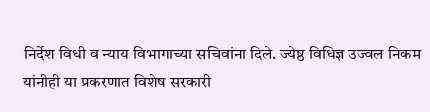निर्देश विधी व न्याय विभागाच्या सचिवांना दिले. ज्येष्ठ विधिज्ञ उज्वल निकम यांनीही या प्रकरणात विशेष सरकारी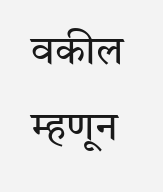वकील म्हणून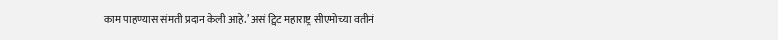काम पाहण्यास संमती प्रदान केली आहे.’ असं ट्विट महाराष्ट्र सीएमोच्या वतीनं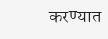करण्यात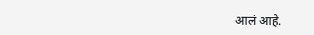आलं आहे.